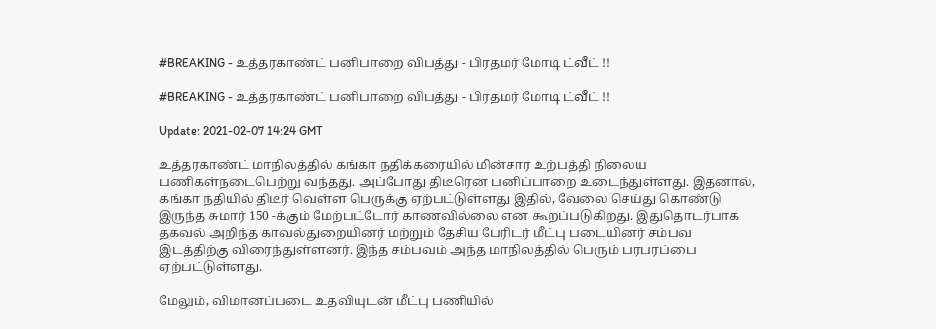#BREAKING - உத்தரகாண்ட் பனிபாறை விபத்து - பிரதமர் மோடி ட்வீட் !!

#BREAKING - உத்தரகாண்ட் பனிபாறை விபத்து - பிரதமர் மோடி ட்வீட் !!

Update: 2021-02-07 14:24 GMT

உத்தரகாண்ட் மாநிலத்தில் கங்கா நதிக்கரையில் மின்சார உற்பத்தி நிலைய பணிகள்நடைபெற்று வந்தது. அப்போது திடீரென பனிப்பாறை உடைந்துள்ளது. இதனால், கங்கா நதியில் திடீர் வெள்ள பெருக்கு ஏற்பட்டுள்ளது இதில், வேலை செய்து கொண்டு இருந்த சுமார் 150 -க்கும் மேற்பட்டோர் காணவில்லை என கூறப்படுகிறது. இதுதொடர்பாக தகவல் அறிந்த காவல்துறையினர் மற்றும் தேசிய பேரிடர் மீட்பு படையினர் சம்பவ இடத்திற்கு விரைந்துள்ளனர். இந்த சம்பவம் அந்த மாநிலத்தில் பெரும் பரபரப்பை ஏற்பட்டுள்ளது.

மேலும், விமானப்படை உதவியுடன் மீட்பு பணியில்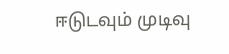ஈடுடவும் முடிவு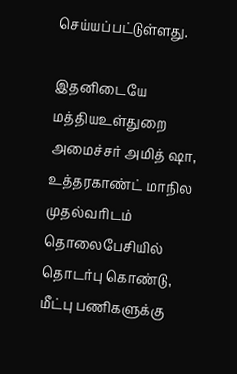செய்யப்பட்டுள்ளது.

இதனிடையே மத்தியஉள்துறை அமைச்சர் அமித் ஷா, உத்தரகாண்ட் மாநில முதல்வரிடம் தொலைபேசியில் தொடர்பு கொண்டு, மீட்பு பணிகளுக்கு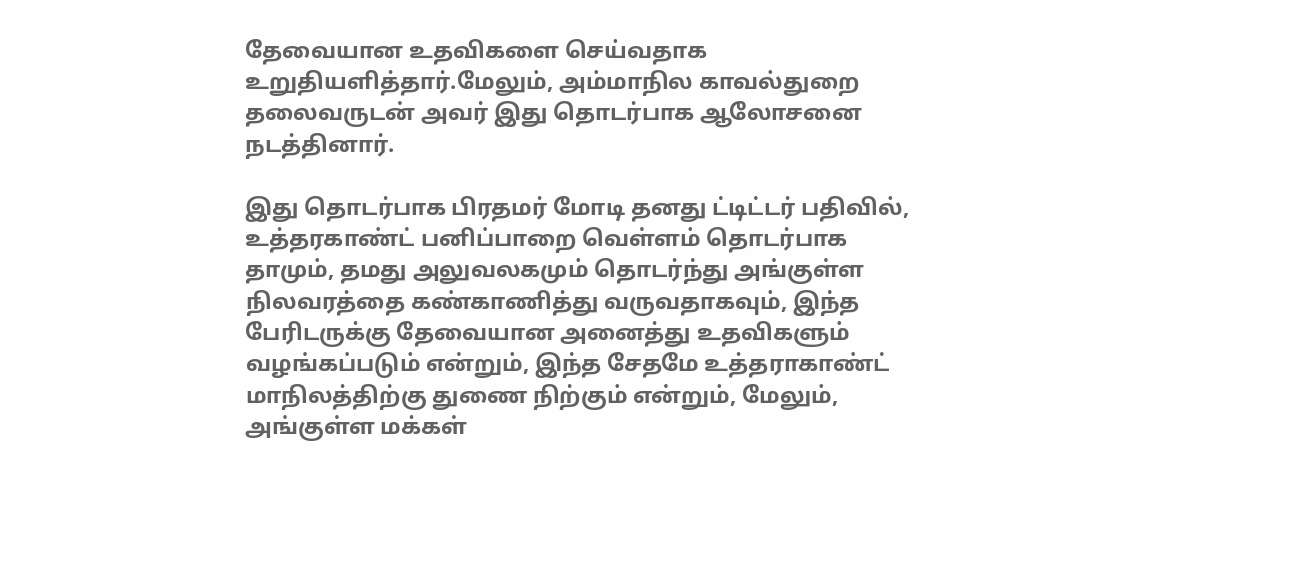தேவையான உதவிகளை செய்வதாக உறுதியளித்தார்.மேலும், அம்மாநில காவல்துறை தலைவருடன் அவர் இது தொடர்பாக ஆலோசனை நடத்தினார்.

இது தொடர்பாக பிரதமர் மோடி தனது ட்டிட்டர் பதிவில், உத்தரகாண்ட் பனிப்பாறை வெள்ளம் தொடர்பாக தாமும், தமது அலுவலகமும் தொடர்ந்து அங்குள்ள நிலவரத்தை கண்காணித்து வருவதாகவும், இந்த பேரிடருக்கு தேவையான அனைத்து உதவிகளும் வழங்கப்படும் என்றும், இந்த சேதமே உத்தராகாண்ட் மாநிலத்திற்கு துணை நிற்கும் என்றும், மேலும், அங்குள்ள மக்கள்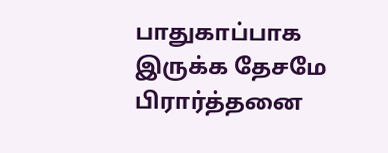பாதுகாப்பாக இருக்க தேசமே பிரார்த்தனை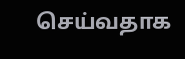செய்வதாக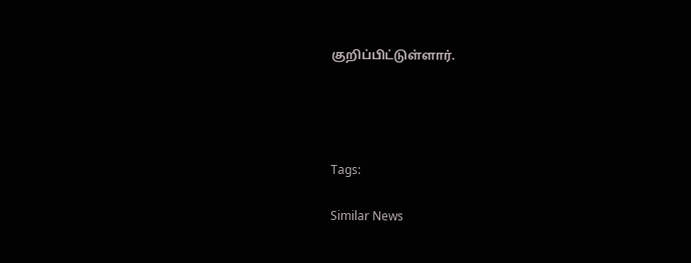குறிப்பிட்டுள்ளார்.




Tags:

Similar News